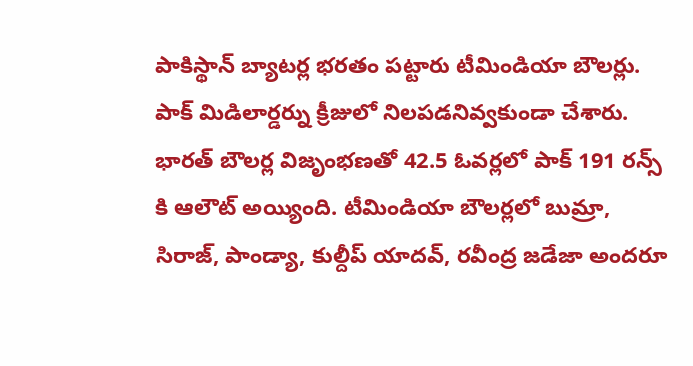పాకిస్థాన్ బ్యాటర్ల భరతం పట్టారు టీమిండియా బౌలర్లు. పాక్ మిడిలార్డర్ను క్రీజులో నిలపడనివ్వకుండా చేశారు. భారత్ బౌలర్ల విజృంభణతో 42.5 ఓవర్లలో పాక్ 191 రన్స్ కి ఆలౌట్ అయ్యింది. టీమిండియా బౌలర్లలో బుమ్రా, సిరాజ్, పాండ్యా, కుల్దీప్ యాదవ్, రవీంద్ర జడేజా అందరూ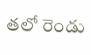తలో రెండు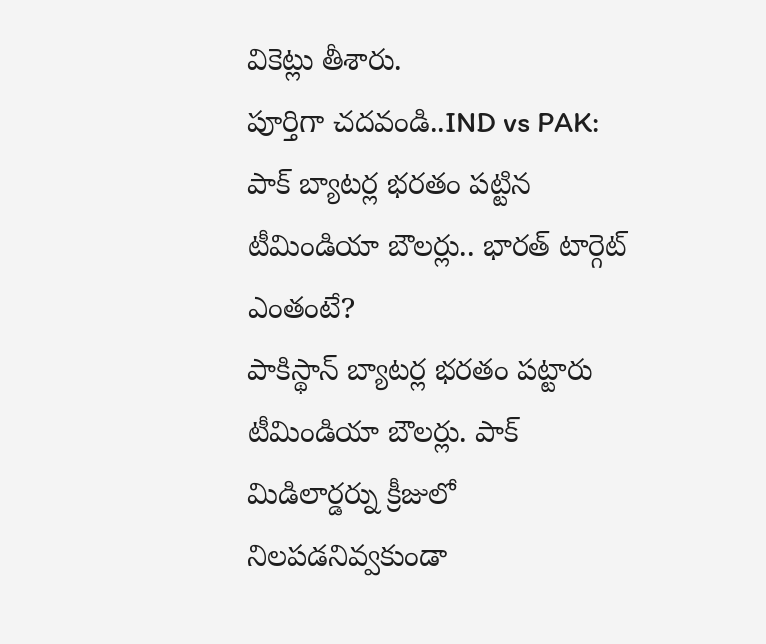వికెట్లు తీశారు.
పూర్తిగా చదవండి..IND vs PAK: పాక్ బ్యాటర్ల భరతం పట్టిన టీమిండియా బౌలర్లు.. భారత్ టార్గెట్ ఎంతంటే?
పాకిస్థాన్ బ్యాటర్ల భరతం పట్టారు టీమిండియా బౌలర్లు. పాక్ మిడిలార్డర్ను క్రీజులో నిలపడనివ్వకుండా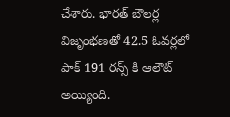చేశారు. భారత్ బౌలర్ల విజృంభణతో 42.5 ఓవర్లలో పాక్ 191 రన్స్ కి ఆలౌట్ అయ్యింది.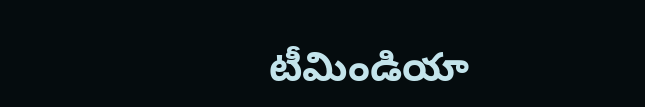టీమిండియా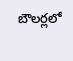బౌలర్లలో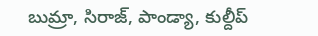బుమ్రా, సిరాజ్, పాండ్యా, కుల్దీప్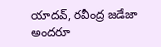యాదవ్, రవీంద్ర జడేజా అందరూ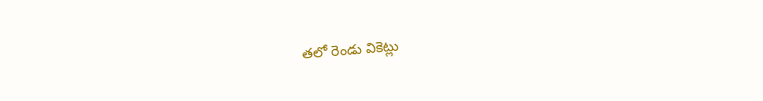తలో రెండు వికెట్లు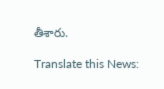తీశారు.

Translate this News: